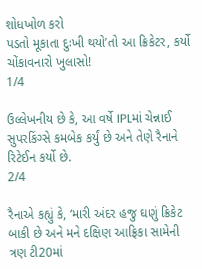શોધખોળ કરો
પડતો મૂકાતા દુઃખી થયો’તો આ ક્રિકેટર, કર્યો ચોંકાવનારો ખુલાસો!
1/4

ઉલ્લેખનીય છે કે, આ વર્ષે IPLમાં ચેન્નાઈ સુપરકિંગ્સે કમબેક કર્યું છે અને તેણે રૈનાને રિટેઈન કર્યો છે.
2/4

રૈનાએ કહ્યું કે, ‘મારી અંદર હજુ ઘણું ક્રિકેટ બાકી છે અને મને દક્ષિણ આફ્રિકા સામેની ત્રણ ટી20માં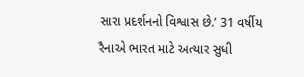સારા પ્રદર્શનનો વિશ્વાસ છે.’ 31 વર્ષીય રૈનાએ ભારત માટે અત્યાર સુધી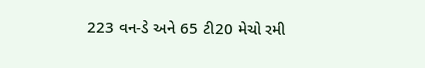223 વન-ડે અને 65 ટી20 મેચો રમી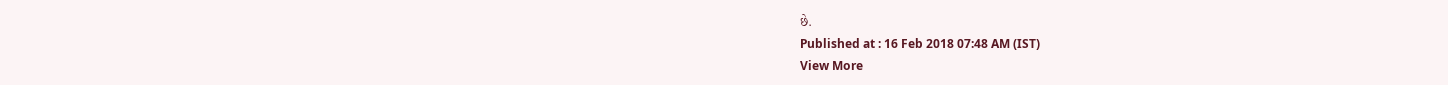છે.
Published at : 16 Feb 2018 07:48 AM (IST)
View More